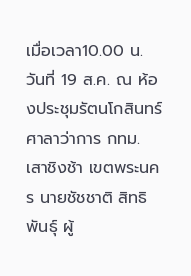เมื่อเวลา10.00 น. วันที่ 19 ส.ค. ณ ห้องประชุมรัตนโกสินทร์ ศาลาว่าการ กทม. เสาชิงช้า เขตพระนคร นายชัชชาติ สิทธิพันธุ์ ผู้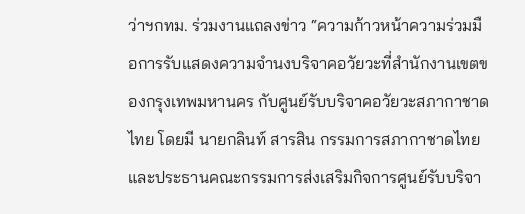ว่าฯกทม. ร่วมงานแถลงข่าว “ความก้าวหน้าความร่วมมือการรับแสดงความจำนงบริจาคอวัยวะที่สำนักงานเขตของกรุงเทพมหานคร กับศูนย์รับบริจาคอวัยวะสภากาชาดไทย โดยมี นายกลินท์ สารสิน กรรมการสภากาชาดไทย และประธานคณะกรรมการส่งเสริมกิจการศูนย์รับบริจา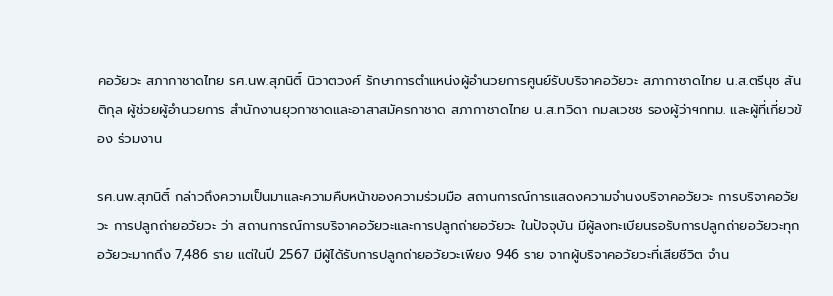คอวัยวะ สภากาชาดไทย รศ.นพ.สุภนิติ์ นิวาตวงศ์ รักษาการตำแหน่งผู้อำนวยการศูนย์รับบริจาคอวัยวะ สภากาชาดไทย น.ส.ตรีนุช สันติกุล ผู้ช่วยผู้อำนวยการ สำนักงานยุวกาชาดและอาสาสมัครกาชาด สภากาชาดไทย น.ส.ทวิดา กมลเวชช รองผู้ว่าฯกทม. และผู้ที่เกี่ยวข้อง ร่วมงาน

รศ.นพ.สุภนิติ์ กล่าวถึงความเป็นมาและความคืบหน้าของความร่วมมือ สถานการณ์การแสดงความจำนงบริจาคอวัยวะ การบริจาคอวัยวะ การปลูกถ่ายอวัยวะ ว่า สถานการณ์การบริจาคอวัยวะและการปลูกถ่ายอวัยวะ ในปัจจุบัน มีผู้ลงทะเบียนรอรับการปลูกถ่ายอวัยวะทุกอวัยวะมากถึง 7,486 ราย แต่ในปี 2567 มีผู้ได้รับการปลูกถ่ายอวัยวะเพียง 946 ราย จากผู้บริจาคอวัยวะที่เสียชีวิต จำน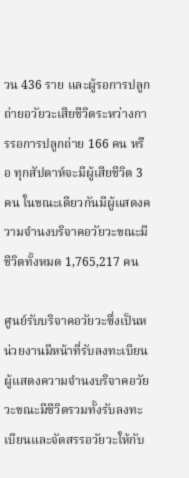วน 436 ราย และผู้รอการปลูกถ่ายอวัยวะเสียชีวิตระหว่างการรอการปลูกถ่าย 166 คน หรือ ทุกสัปดาห์จะมีผู้เสียชีวิต 3 คน ในขณะเดียวกันมีผู้แสดงความจำนงบริจาคอวัยวะขณะมีชีวิตทั้งหมด 1,765,217 คน

ศูนย์รับบริจาคอวัยวะซึ่งเป็นหน่วยงานมีหน้าที่รับลงทะเบียนผู้แสดงความจำนงบริจาคอวัยวะขณะมีชีวิตรวมทั้งรับลงทะเบียนและจัดสรรอวัยวะให้กับ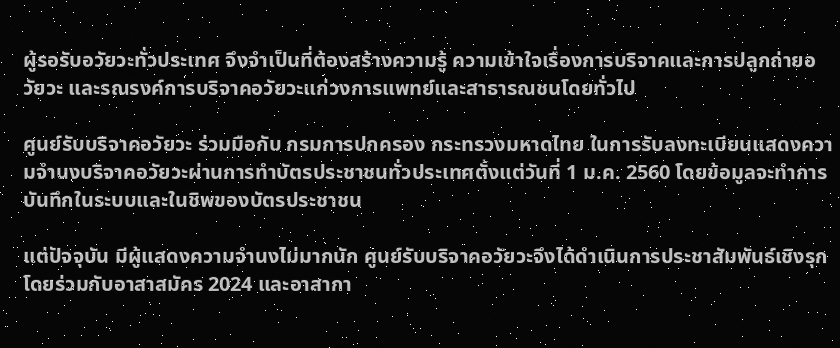ผู้รอรับอวัยวะทั่วประเทศ จึงจำเป็นที่ต้องสร้างความรู้ ความเข้าใจเรื่องการบริจาคและการปลูกถ่ายอวัยวะ และรณรงค์การบริจาคอวัยวะแก่วงการแพทย์และสาธารณชนโดยทั่วไป

ศูนย์รับบริจาคอวัยวะ ร่วมมือกับ กรมการปกครอง กระทรวงมหาดไทย ในการรับลงทะเบียนแสดงความจำนงบริจาคอวัยวะผ่านการทำบัตรประชาชนทั่วประเทศตั้งแต่วันที่ 1 ม.ค. 2560 โดยข้อมูลจะทำการบันทึกในระบบและในชิพของบัตรประชาชน

แต่ปัจจุบัน มีผู้แสดงความจำนงไม่มากนัก ศูนย์รับบริจาคอวัยวะจึงได้ดำเนินการประชาสัมพันธ์เชิงรุกโดยร่วมกับอาสาสมัคร 2024 และอาสากา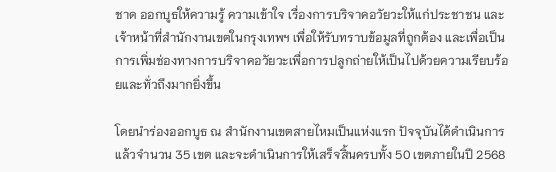ชาด ออกบูธให้ความรู้ ความเข้าใจ เรื่องการบริจาคอวัยวะให้แก่ประชาชน และเจ้าหน้าที่สำนักงานเขตในกรุงเทพฯ เพื่อให้รับทราบข้อมูลที่ถูกต้อง และเพื่อเป็นการเพิ่มช่องทางการบริจาคอวัยวะเพื่อการปลูกถ่ายให้เป็นไปด้วยความเรียบร้อยและทั่วถึงมากยิ่งขึ้น

โดยนำร่องออกบูธ ณ สำนักงานเขตสายไหมเป็นแห่งแรก ปัจจุบันได้ดำเนินการแล้วจำนวน 35 เขต และจะดำเนินการให้เสร็จสิ้นครบทั้ง 50 เขตภายในปี 2568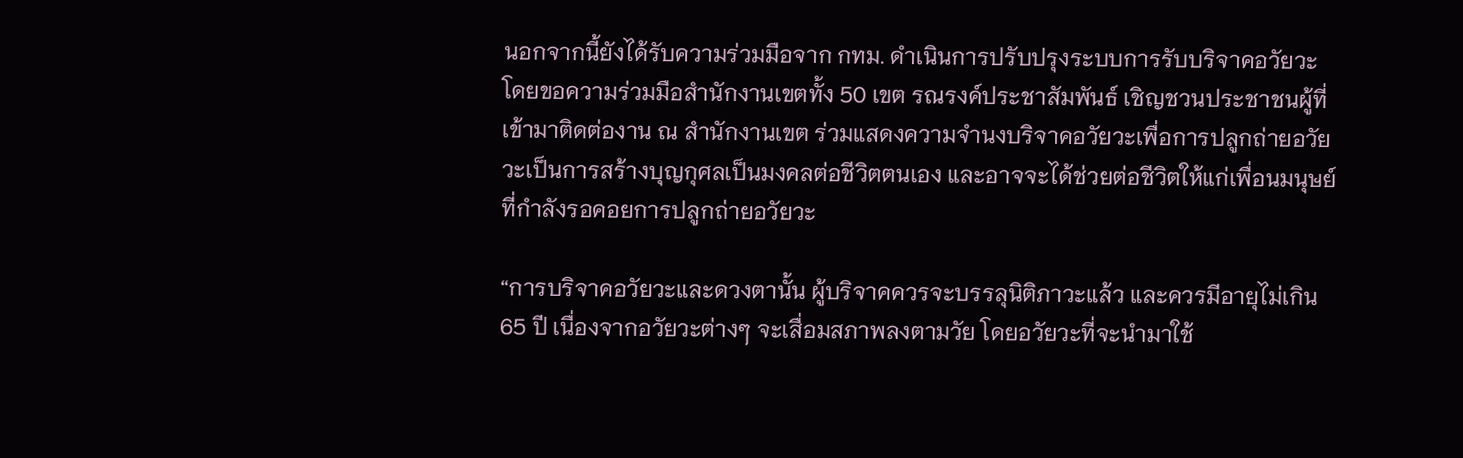นอกจากนี้ยังได้รับความร่วมมือจาก กทม. ดำเนินการปรับปรุงระบบการรับบริจาคอวัยวะ โดยขอความร่วมมือสำนักงานเขตทั้ง 50 เขต รณรงค์ประชาสัมพันธ์ เชิญชวนประชาชนผู้ที่เข้ามาติดต่องาน ณ สำนักงานเขต ร่วมแสดงความจำนงบริจาคอวัยวะเพื่อการปลูกถ่ายอวัยวะเป็นการสร้างบุญกุศลเป็นมงคลต่อชีวิตตนเอง และอาจจะได้ช่วยต่อชีวิตให้แก่เพื่อนมนุษย์ที่กำลังรอคอยการปลูกถ่ายอวัยวะ

“การบริจาคอวัยวะและดวงตานั้น ผู้บริจาคควรจะบรรลุนิติภาวะแล้ว และควรมีอายุไม่เกิน 65 ปี เนื่องจากอวัยวะต่างๆ จะเสื่อมสภาพลงตามวัย โดยอวัยวะที่จะนำมาใช้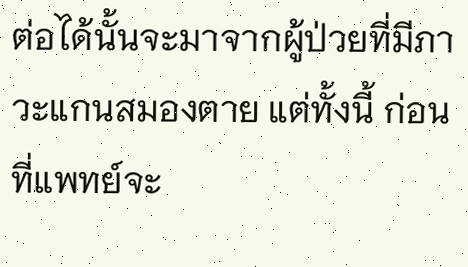ต่อได้นั้นจะมาจากผู้ป่วยที่มีภาวะแกนสมองตาย แต่ทั้งนี้ ก่อนที่แพทย์จะ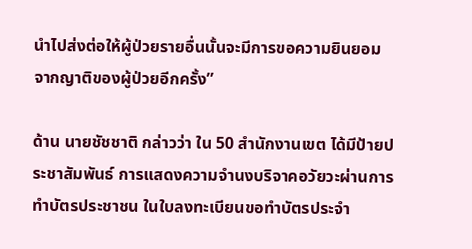นำไปส่งต่อให้ผู้ป่วยรายอื่นนั้นจะมีการขอความยินยอมจากญาติของผู้ป่วยอีกครั้ง”

ด้าน นายชัชชาติ กล่าวว่า ใน 50 สำนักงานเขต ได้มีป้ายประชาสัมพันธ์ การแสดงความจำนงบริจาคอวัยวะผ่านการทำบัตรประชาชน ในใบลงทะเบียนขอทำบัตรประจำ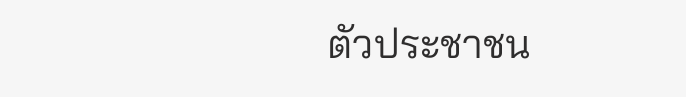ตัวประชาชน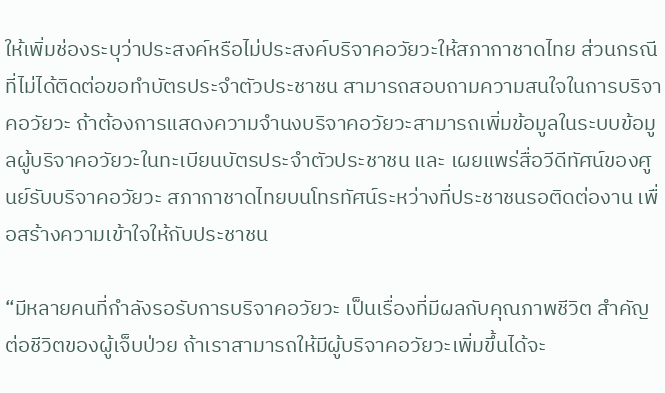ให้เพิ่มช่องระบุว่าประสงค์หรือไม่ประสงค์บริจาคอวัยวะให้สภากาชาดไทย ส่วนกรณีที่ไม่ได้ติดต่อขอทำบัตรประจำตัวประชาชน สามารถสอบถามความสนใจในการบริจาคอวัยวะ ถ้าต้องการแสดงความจำนงบริจาคอวัยวะสามารถเพิ่มข้อมูลในระบบข้อมูลผู้บริจาคอวัยวะในทะเบียนบัตรประจำตัวประชาชน และ เผยแพร่สื่อวีดีทัศน์ของศูนย์รับบริจาคอวัยวะ สภากาชาดไทยบนโทรทัศน์ระหว่างที่ประชาชนรอติดต่องาน เพื่อสร้างความเข้าใจให้กับประชาชน

“มีหลายคนที่กำลังรอรับการบริจาคอวัยวะ เป็นเรื่องที่มีผลกับคุณภาพชีวิต สำคัญต่อชีวิตของผู้เจ็บป่วย ถ้าเราสามารถให้มีผู้บริจาคอวัยวะเพิ่มขึ้นได้จะ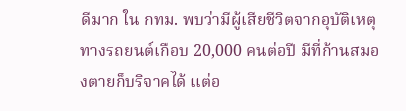ดีมาก ใน กทม. พบว่ามีผู้เสียชีวิตจากอุบัติเหตุทางรถยนต์เกือบ 20,000 คนต่อปี มีที่ก้านสมองตายก็บริจาคได้ แต่อ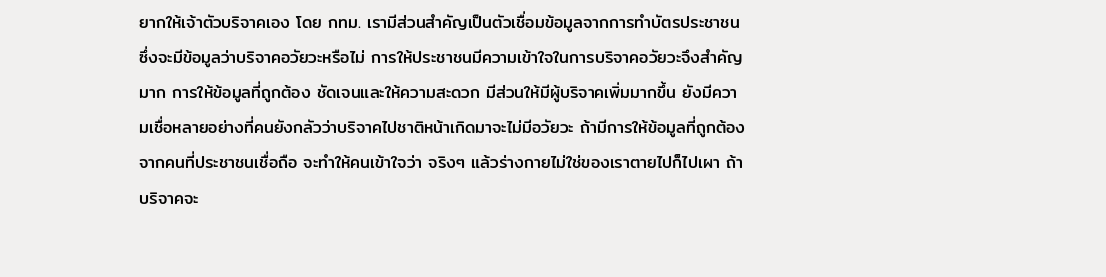ยากให้เจ้าตัวบริจาคเอง โดย กทม. เรามีส่วนสำคัญเป็นตัวเชื่อมข้อมูลจากการทำบัตรประชาชน ซึ่งจะมีข้อมูลว่าบริจาคอวัยวะหรือไม่ การให้ประชาชนมีความเข้าใจในการบริจาคอวัยวะจึงสำคัญมาก การให้ข้อมูลที่ถูกต้อง ชัดเจนและให้ความสะดวก มีส่วนให้มีผู้บริจาคเพิ่มมากขึ้น ยังมีความเชื่อหลายอย่างที่คนยังกลัวว่าบริจาคไปชาติหน้าเกิดมาจะไม่มีอวัยวะ ถ้ามีการให้ข้อมูลที่ถูกต้องจากคนที่ประชาชนเชื่อถือ จะทำให้คนเข้าใจว่า จริงๆ แล้วร่างกายไม่ใช่ของเราตายไปก็ไปเผา ถ้าบริจาคจะ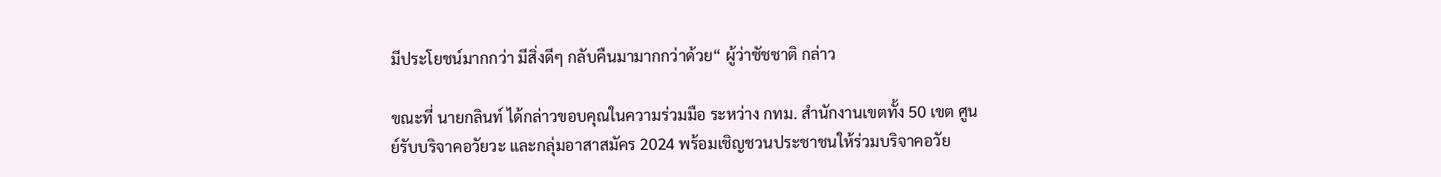มีประโยชน์มากกว่า มีสิ่งดีๆ กลับคืนมามากกว่าด้วย“ ผู้ว่าชัชชาติ กล่าว

ขณะที่ นายกลินท์ ได้กล่าวขอบคุณในความร่วมมือ ระหว่าง กทม. สำนักงานเขตทั้ง 50 เขต ศูนย์รับบริจาคอวัยวะ และกลุ่มอาสาสมัคร 2024 พร้อมเชิญชวนประชาชนให้ร่วมบริจาคอวัย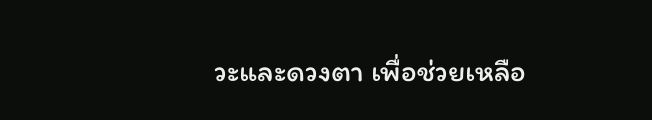วะและดวงตา เพื่อช่วยเหลือ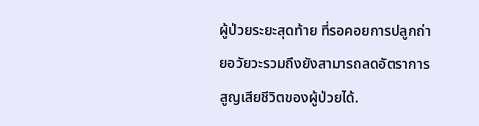ผู้ป่วยระยะสุดท้าย ที่รอคอยการปลูกถ่ายอวัยวะรวมถึงยังสามารถลดอัตราการสูญเสียชีวิตของผู้ป่วยได้.